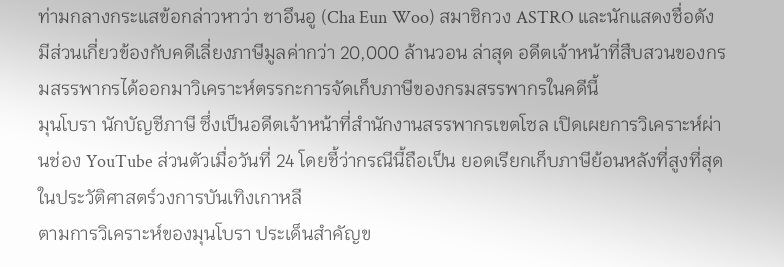ท่ามกลางกระแสข้อกล่าวหาว่า ชาอึนอู (Cha Eun Woo) สมาชิกวง ASTRO และนักแสดงชื่อดัง มีส่วนเกี่ยวข้องกับคดีเลี่ยงภาษีมูลค่ากว่า 20,000 ล้านวอน ล่าสุด อดีตเจ้าหน้าที่สืบสวนของกรมสรรพากรได้ออกมาวิเคราะห์ตรรกะการจัดเก็บภาษีของกรมสรรพากรในคดีนี้
มุนโบรา นักบัญชีภาษี ซึ่งเป็นอดีตเจ้าหน้าที่สำนักงานสรรพากรเขตโซล เปิดเผยการวิเคราะห์ผ่านช่อง YouTube ส่วนตัวเมื่อวันที่ 24 โดยชี้ว่ากรณีนี้ถือเป็น ยอดเรียกเก็บภาษีย้อนหลังที่สูงที่สุดในประวัติศาสตร์วงการบันเทิงเกาหลี
ตามการวิเคราะห์ของมุนโบรา ประเด็นสำคัญข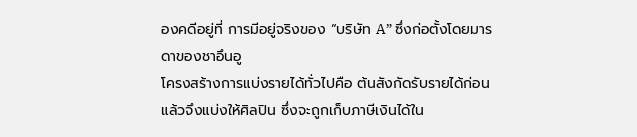องคดีอยู่ที่ การมีอยู่จริงของ “บริษัท A” ซึ่งก่อตั้งโดยมารดาของชาอึนอู
โครงสร้างการแบ่งรายได้ทั่วไปคือ ต้นสังกัดรับรายได้ก่อนแล้วจึงแบ่งให้ศิลปิน ซึ่งจะถูกเก็บภาษีเงินได้ใน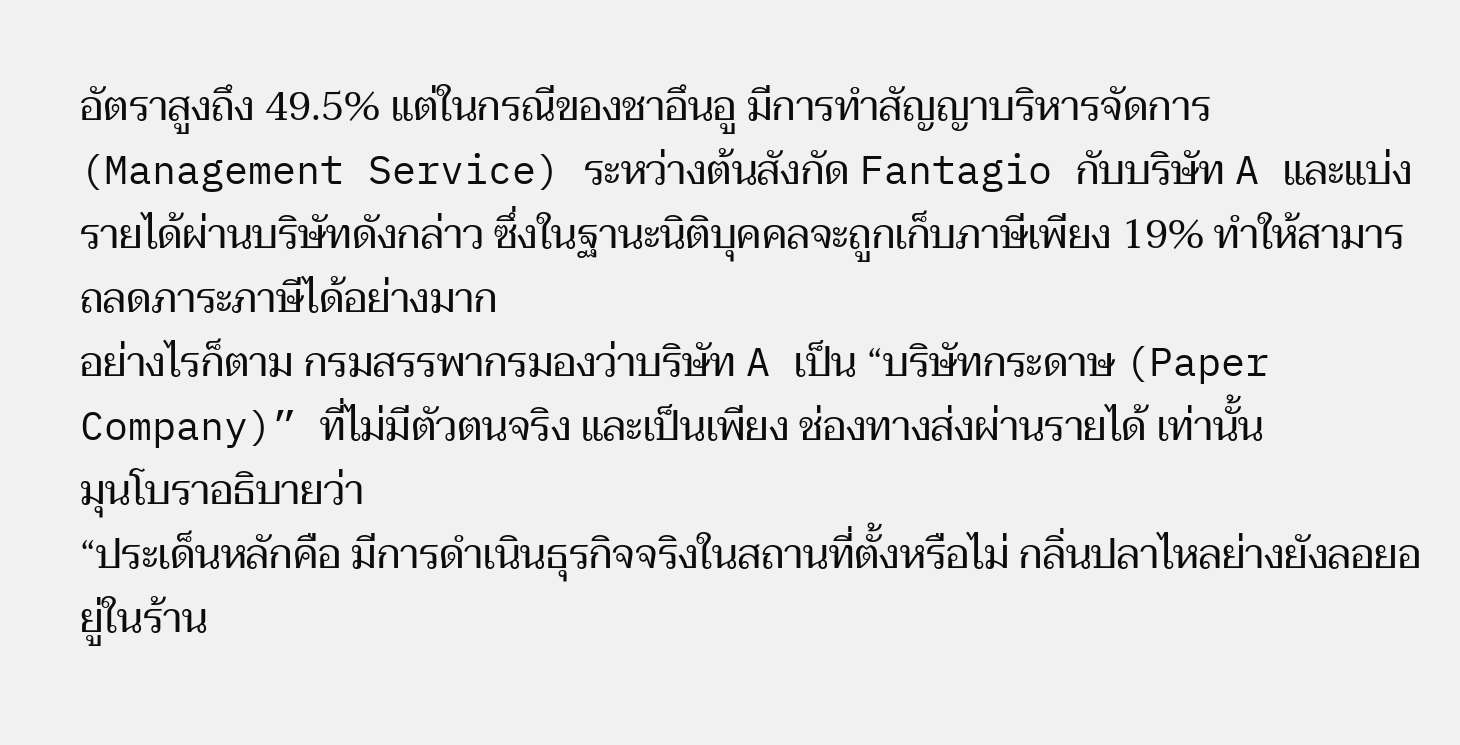อัตราสูงถึง 49.5% แต่ในกรณีของชาอึนอู มีการทำสัญญาบริหารจัดการ (Management Service) ระหว่างต้นสังกัด Fantagio กับบริษัท A และแบ่งรายได้ผ่านบริษัทดังกล่าว ซึ่งในฐานะนิติบุคคลจะถูกเก็บภาษีเพียง 19% ทำให้สามารถลดภาระภาษีได้อย่างมาก
อย่างไรก็ตาม กรมสรรพากรมองว่าบริษัท A เป็น “บริษัทกระดาษ (Paper Company)” ที่ไม่มีตัวตนจริง และเป็นเพียง ช่องทางส่งผ่านรายได้ เท่านั้น
มุนโบราอธิบายว่า
“ประเด็นหลักคือ มีการดำเนินธุรกิจจริงในสถานที่ตั้งหรือไม่ กลิ่นปลาไหลย่างยังลอยอยู่ในร้าน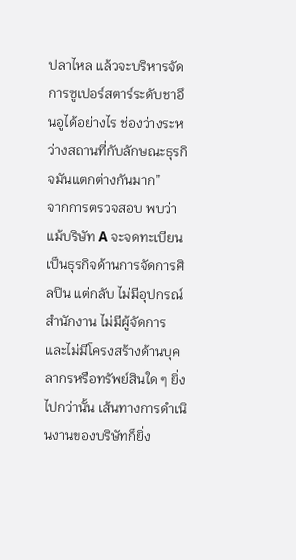ปลาไหล แล้วจะบริหารจัดการซูเปอร์สตาร์ระดับชาอึนอูได้อย่างไร ช่องว่างระหว่างสถานที่กับลักษณะธุรกิจมันแตกต่างกันมาก”
จากการตรวจสอบ พบว่าแม้บริษัท A จะจดทะเบียนเป็นธุรกิจด้านการจัดการศิลปิน แต่กลับ ไม่มีอุปกรณ์สำนักงาน ไม่มีผู้จัดการ และไม่มีโครงสร้างด้านบุคลากรหรือทรัพย์สินใด ๆ ยิ่งไปกว่านั้น เส้นทางการดำเนินงานของบริษัทก็ยิ่ง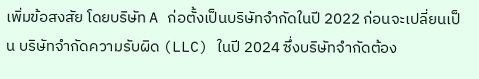เพิ่มข้อสงสัย โดยบริษัท A ก่อตั้งเป็นบริษัทจำกัดในปี 2022 ก่อนจะเปลี่ยนเป็น บริษัทจำกัดความรับผิด (LLC) ในปี 2024 ซึ่งบริษัทจำกัดต้อง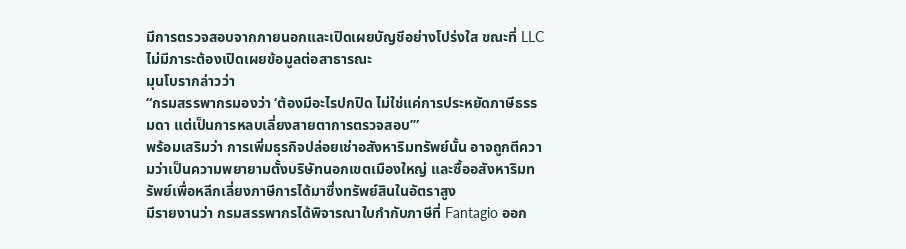มีการตรวจสอบจากภายนอกและเปิดเผยบัญชีอย่างโปร่งใส ขณะที่ LLC ไม่มีภาระต้องเปิดเผยข้อมูลต่อสาธารณะ
มุนโบรากล่าวว่า
“กรมสรรพากรมองว่า ‘ต้องมีอะไรปกปิด ไม่ใช่แค่การประหยัดภาษีธรรมดา แต่เป็นการหลบเลี่ยงสายตาการตรวจสอบ’”
พร้อมเสริมว่า การเพิ่มธุรกิจปล่อยเช่าอสังหาริมทรัพย์นั้น อาจถูกตีความว่าเป็นความพยายามตั้งบริษัทนอกเขตเมืองใหญ่ และซื้ออสังหาริมทรัพย์เพื่อหลีกเลี่ยงภาษีการได้มาซึ่งทรัพย์สินในอัตราสูง
มีรายงานว่า กรมสรรพากรได้พิจารณาใบกำกับภาษีที่ Fantagio ออก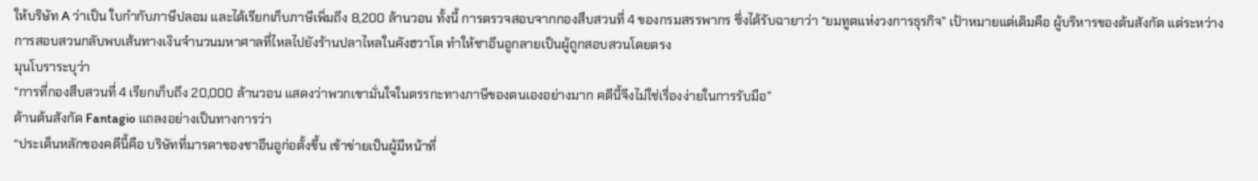ให้บริษัท A ว่าเป็น ใบกำกับภาษีปลอม และได้เรียกเก็บภาษีเพิ่มถึง 8,200 ล้านวอน ทั้งนี้ การตรวจสอบจากกองสืบสวนที่ 4 ของกรมสรรพากร ซึ่งได้รับฉายาว่า “ยมทูตแห่งวงการธุรกิจ” เป้าหมายแต่เดิมคือ ผู้บริหารของต้นสังกัด แต่ระหว่างการสอบสวนกลับพบเส้นทางเงินจำนวนมหาศาลที่ไหลไปยังร้านปลาไหลในคังฮวาโด ทำให้ชาอึนอูกลายเป็นผู้ถูกสอบสวนโดยตรง
มุนโบราระบุว่า
“การที่กองสืบสวนที่ 4 เรียกเก็บถึง 20,000 ล้านวอน แสดงว่าพวกเขามั่นใจในตรรกะทางภาษีของตนเองอย่างมาก คดีนี้จึงไม่ใช่เรื่องง่ายในการรับมือ”
ด้านต้นสังกัด Fantagio แถลงอย่างเป็นทางการว่า
“ประเด็นหลักของคดีนี้คือ บริษัทที่มารดาของชาอึนอูก่อตั้งขึ้น เข้าข่ายเป็นผู้มีหน้าที่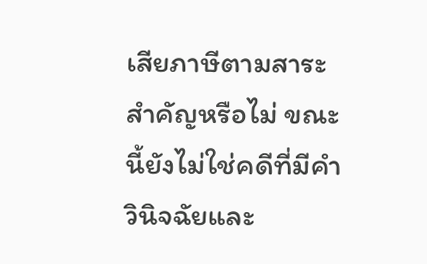เสียภาษีตามสาระสำคัญหรือไม่ ขณะนี้ยังไม่ใช่คดีที่มีคำวินิจฉัยและ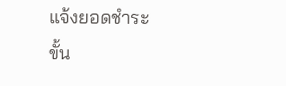แจ้งยอดชำระขั้น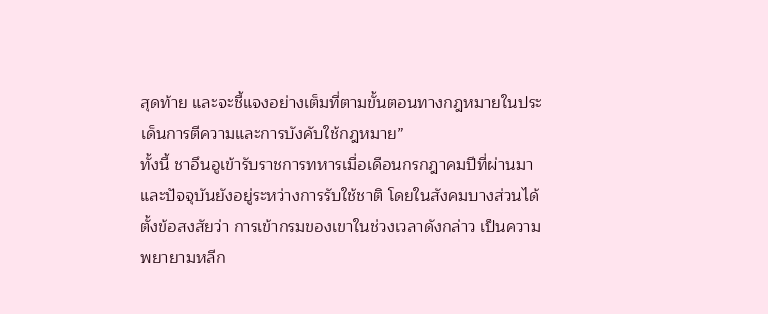สุดท้าย และจะชี้แจงอย่างเต็มที่ตามขั้นตอนทางกฎหมายในประเด็นการตีความและการบังคับใช้กฎหมาย”
ทั้งนี้ ชาอึนอูเข้ารับราชการทหารเมื่อเดือนกรกฎาคมปีที่ผ่านมา และปัจจุบันยังอยู่ระหว่างการรับใช้ชาติ โดยในสังคมบางส่วนได้ตั้งข้อสงสัยว่า การเข้ากรมของเขาในช่วงเวลาดังกล่าว เป็นความพยายามหลีก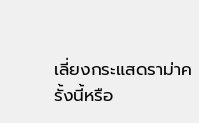เลี่ยงกระแสดราม่าครั้งนี้หรือ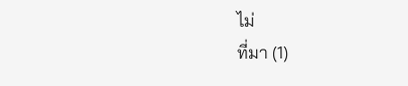ไม่
ที่มา (1)